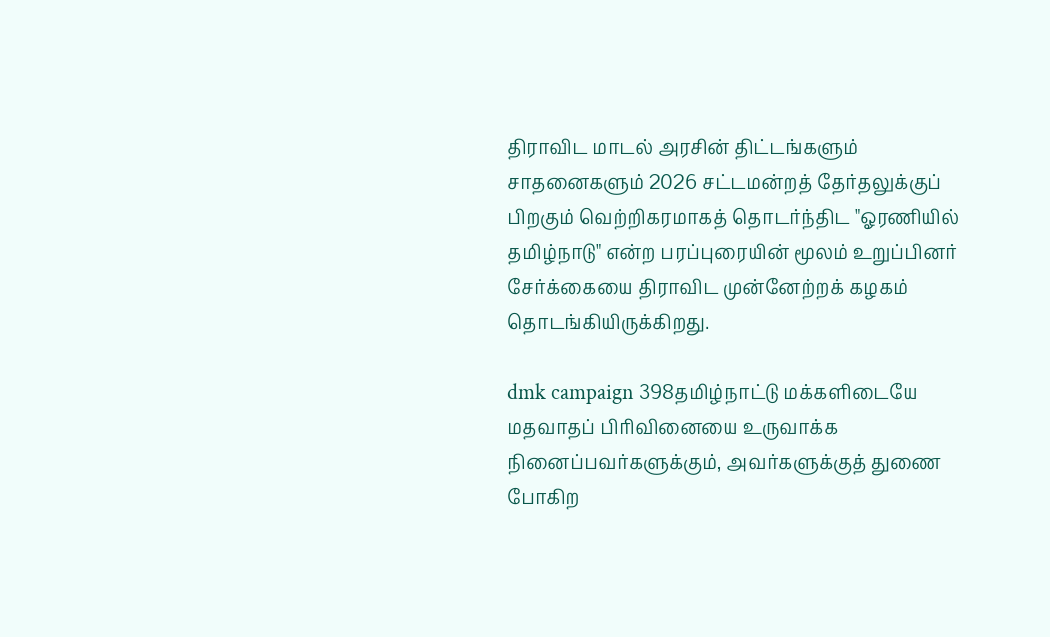திராவிட மாடல் அரசின் திட்டங்களும் சாதனைகளும் 2026 சட்டமன்றத் தேர்தலுக்குப் பிறகும் வெற்றிகரமாகத் தொடர்ந்திட "ஓரணியில் தமிழ்நாடு" என்ற பரப்புரையின் மூலம் உறுப்பினர் சேர்க்கையை திராவிட முன்னேற்றக் கழகம் தொடங்கியிருக்கிறது.

dmk campaign 398தமிழ்நாட்டு மக்களிடையே மதவாதப் பிரிவினையை உருவாக்க நினைப்பவர்களுக்கும், அவர்களுக்குத் துணை போகிற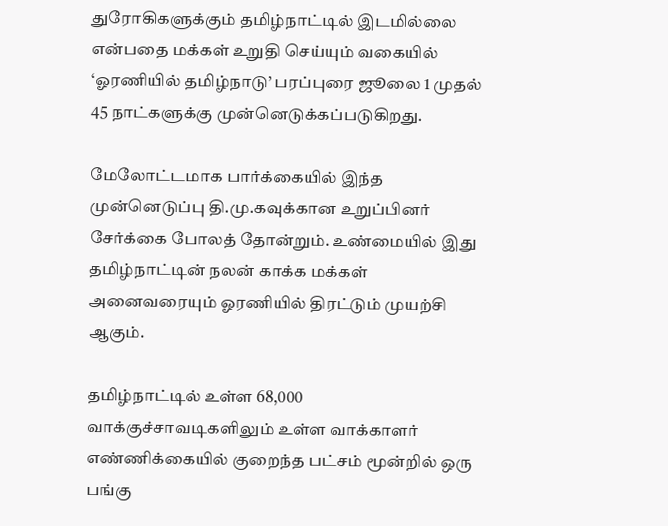துரோகிகளுக்கும் தமிழ்நாட்டில் இடமில்லை என்பதை மக்கள் உறுதி செய்யும் வகையில் ‘ஓரணியில் தமிழ்நாடு’ பரப்புரை ஜூலை 1 முதல் 45 நாட்களுக்கு முன்னெடுக்கப்படுகிறது.

மேலோட்டமாக பார்க்கையில் இந்த முன்னெடுப்பு தி.மு.கவுக்கான உறுப்பினர் சேர்க்கை போலத் தோன்றும். உண்மையில் இது தமிழ்நாட்டின் நலன் காக்க மக்கள் அனைவரையும் ஓரணியில் திரட்டும் முயற்சி ஆகும்.

தமிழ்நாட்டில் உள்ள 68,000 வாக்குச்சாவடிகளிலும் உள்ள வாக்காளர் எண்ணிக்கையில் குறைந்த பட்சம் மூன்றில் ஒரு பங்கு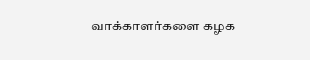வாக்காளர்களை கழக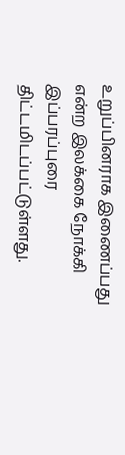உறுப்பினராக இணைப்பது என்ற இலக்கை நோக்கி இப்பரப்புரை திட்டமிடப்பட்டுள்ளது.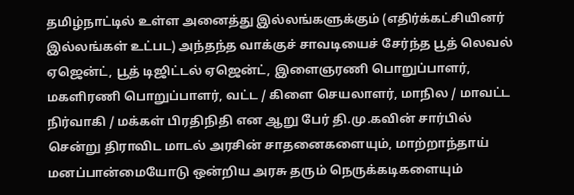தமிழ்நாட்டில் உள்ள அனைத்து இல்லங்களுக்கும் (எதிர்க்கட்சியினர் இல்லங்கள் உட்பட) அந்தந்த வாக்குச் சாவடியைச் சேர்ந்த பூத் லெவல் ஏஜென்ட், பூத் டிஜிட்டல் ஏஜென்ட், இளைஞரணி பொறுப்பாளர், மகளிரணி பொறுப்பாளர், வட்ட / கிளை செயலாளர், மாநில / மாவட்ட நிர்வாகி / மக்கள் பிரதிநிதி என ஆறு பேர் தி.மு‌.கவின் சார்பில் சென்று திராவிட மாடல் அரசின் சாதனைகளையும், மாற்றாந்தாய் மனப்பான்மையோடு ஒன்றிய அரசு தரும் நெருக்கடிகளையும்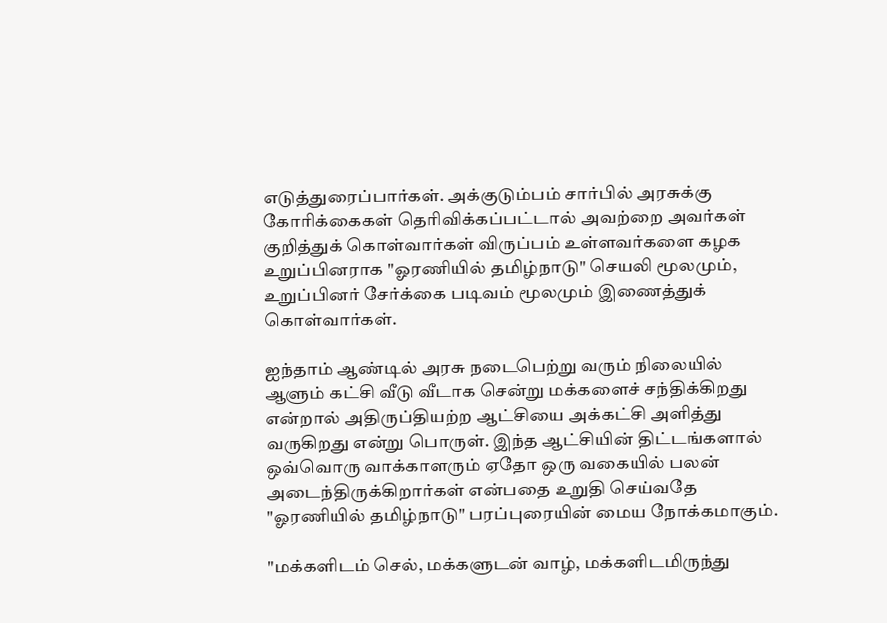எடுத்துரைப்பார்கள். அக்குடும்பம் சார்பில் அரசுக்கு கோரிக்கைகள் தெரிவிக்கப்பட்டால் அவற்றை அவர்கள் குறித்துக் கொள்வார்கள் விருப்பம் உள்ளவர்களை கழக உறுப்பினராக "ஓரணியில் தமிழ்நாடு" செயலி மூலமும், உறுப்பினர் சேர்க்கை படிவம் மூலமும் இணைத்துக் கொள்வார்கள்.

ஐந்தாம் ஆண்டில் அரசு நடைபெற்று வரும் நிலையில் ஆளும் கட்சி வீடு வீடாக சென்று மக்களைச் சந்திக்கிறது என்றால் அதிருப்தியற்ற ஆட்சியை அக்கட்சி அளித்து வருகிறது என்று பொருள். இந்த ஆட்சியின் திட்டங்களால் ஒவ்வொரு வாக்காளரும் ஏதோ ஒரு வகையில் பலன் அடைந்திருக்கிறார்கள் என்பதை உறுதி செய்வதே "ஓரணியில் தமிழ்நாடு" பரப்புரையின் மைய நோக்கமாகும்.

"மக்களிடம் செல், மக்களுடன் வாழ், மக்களிடமிருந்து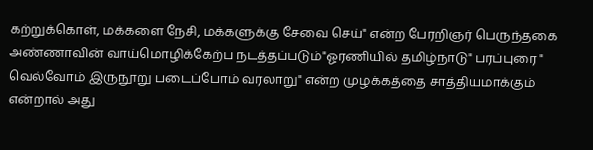கற்றுக்கொள், மக்களை நேசி, மக்களுக்கு சேவை செய்" என்ற பேரறிஞர் பெருந்தகை அண்ணாவின் வாய்மொழிக்கேற்ப நடத்தப்படும்"ஓரணியில் தமிழ்நாடு" பரப்புரை " வெல்வோம் இருநூறு படைப்போம் வரலாறு" என்ற முழக்கத்தை சாத்தியமாக்கும் என்றால் அது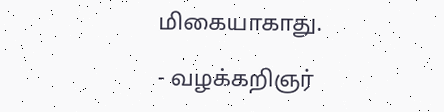மிகையாகாது.

- வழக்கறிஞர்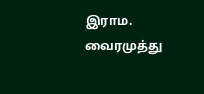இராம. வைரமுத்து